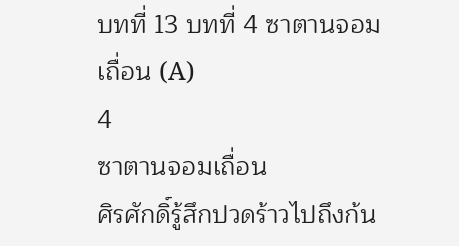บทที่ 13 บทที่ 4 ซาตานจอมเถื่อน (A)
4
ซาตานจอมเถื่อน
ศิรศักดิ์รู้สึกปวดร้าวไปถึงก้น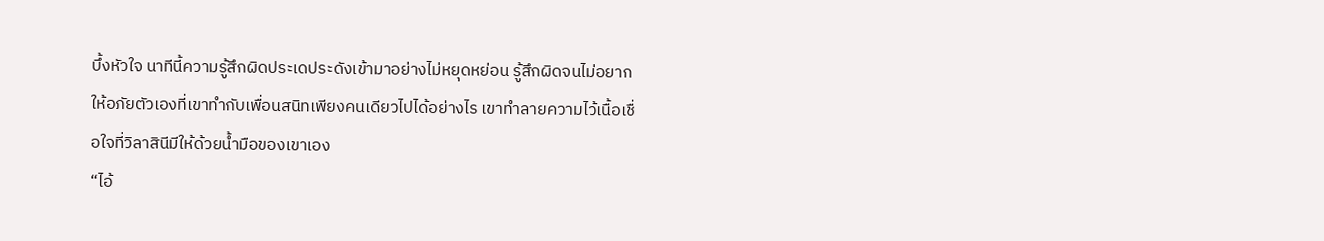บึ้งหัวใจ นาทีนี้ความรู้สึกผิดประเดประดังเข้ามาอย่างไม่หยุดหย่อน รู้สึกผิดจนไม่อยากให้อภัยตัวเองที่เขาทำกับเพื่อนสนิทเพียงคนเดียวไปได้อย่างไร เขาทำลายความไว้เนื้อเชื่อใจที่วิลาสินีมีให้ด้วยน้ำมือของเขาเอง
“ไอ้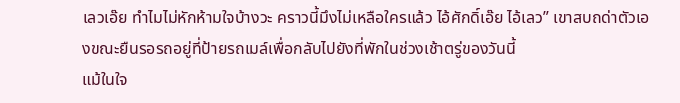เลวเอ๊ย ทำไมไม่หักห้ามใจบ้างวะ คราวนี้มึงไม่เหลือใครแล้ว ไอ้ศักดิ์เอ๊ย ไอ้เลว” เขาสบถด่าตัวเองขณะยืนรอรถอยู่ที่ป้ายรถเมล์เพื่อกลับไปยังที่พักในช่วงเช้าตรู่ของวันนี้
แม้ในใจ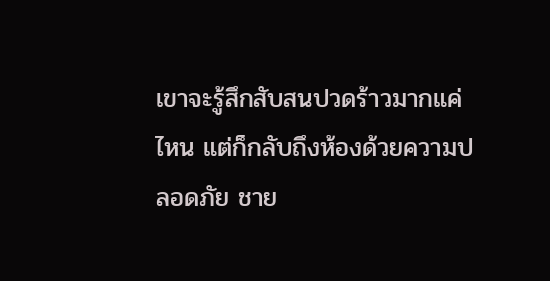เขาจะรู้สึกสับสนปวดร้าวมากแค่ไหน แต่ก็กลับถึงห้องด้วยความปลอดภัย ชาย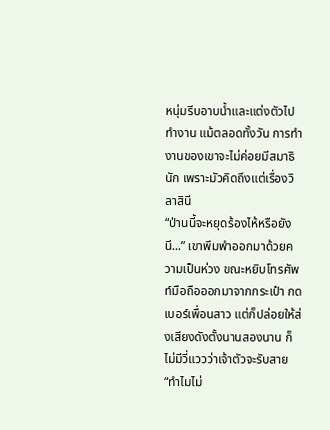หนุ่มรีบอาบน้ำและแต่งตัวไปทำงาน แม้ตลอดทั้งวัน การทำงานของเขาจะไม่ค่อยมีสมาธินัก เพราะมัวคิดถึงแต่เรื่องวิลาสินี
“ป่านนี้จะหยุดร้องไห้หรือยังนี...” เขาพึมพำออกมาด้วยความเป็นห่วง ขณะหยิบโทรศัพท์มือถือออกมาจากกระเป๋า กดเบอร์เพื่อนสาว แต่ก็ปล่อยให้ส่งเสียงดังตั้งนานสองนาน ก็ไม่มีวี่แววว่าเจ้าตัวจะรับสาย
“ทำไมไม่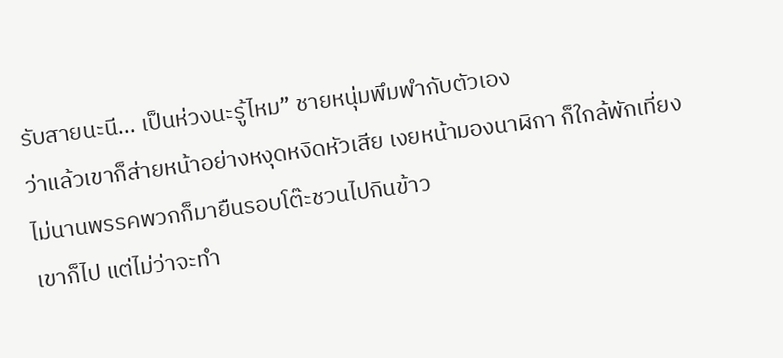รับสายนะนี... เป็นห่วงนะรู้ไหม” ชายหนุ่มพึมพำกับตัวเอง
ว่าแล้วเขาก็ส่ายหน้าอย่างหงุดหงิดหัวเสีย เงยหน้ามองนาฬิกา ก็ใกล้พักเที่ยง ไม่นานพรรคพวกก็มายืนรอบโต๊ะชวนไปกินข้าว
เขาก็ไป แต่ไม่ว่าจะทำ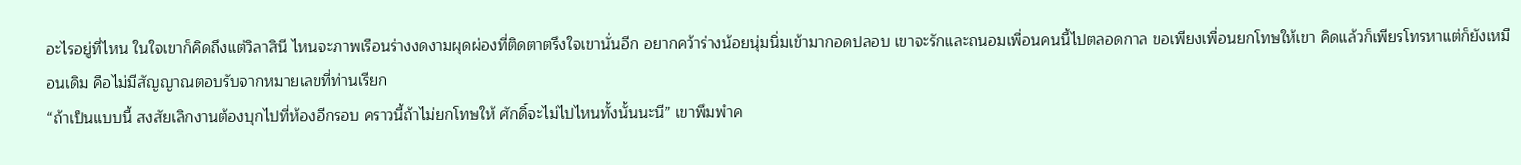อะไรอยู่ที่ไหน ในใจเขาก็คิดถึงแต่วิลาสินี ไหนจะภาพเรือนร่างงดงามผุดผ่องที่ติดตาตรึงใจเขานั่นอีก อยากคว้าร่างน้อยนุ่มนิ่มเข้ามากอดปลอบ เขาจะรักและถนอมเพื่อนคนนี้ไปตลอดกาล ขอเพียงเพื่อนยกโทษให้เขา คิดแล้วก็เพียรโทรหาแต่ก็ยังเหมือนเดิม คือไม่มีสัญญาณตอบรับจากหมายเลขที่ท่านเรียก
“ถ้าเป็นแบบนี้ สงสัยเลิกงานต้องบุกไปที่ห้องอีกรอบ คราวนี้ถ้าไม่ยกโทษให้ ศักดิ์จะไม่ไปไหนทั้งนั้นนะนี” เขาพึมพำค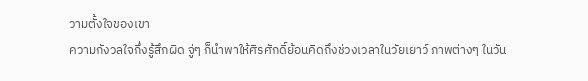วามตั้งใจของเขา
ความกังวลใจกึ่งรู้สึกผิด จู่ๆ ก็นำพาให้ศิรศักดิ์ย้อนคิดถึงช่วงเวลาในวัยเยาว์ ภาพต่างๆ ในวัน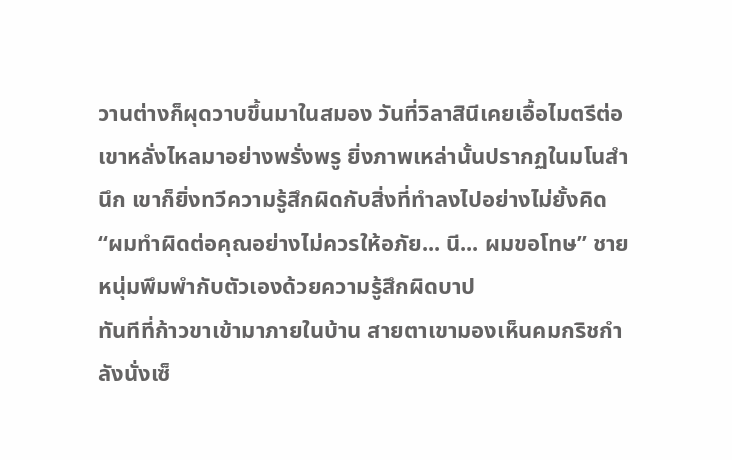วานต่างก็ผุดวาบขึ้นมาในสมอง วันที่วิลาสินีเคยเอื้อไมตรีต่อเขาหลั่งไหลมาอย่างพรั่งพรู ยิ่งภาพเหล่านั้นปรากฏในมโนสำนึก เขาก็ยิ่งทวีความรู้สึกผิดกับสิ่งที่ทำลงไปอย่างไม่ยั้งคิด
“ผมทำผิดต่อคุณอย่างไม่ควรให้อภัย... นี... ผมขอโทษ” ชายหนุ่มพึมพำกับตัวเองด้วยความรู้สึกผิดบาป
ทันทีที่ก้าวขาเข้ามาภายในบ้าน สายตาเขามองเห็นคมกริชกำลังนั่งเซ็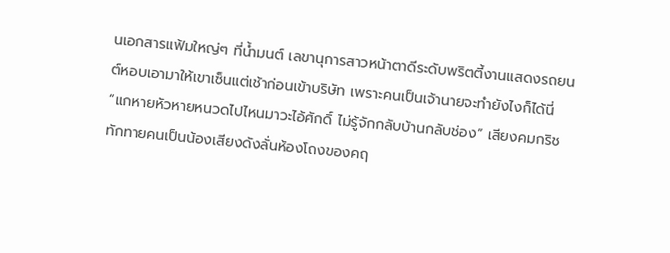นเอกสารแฟ้มใหญ่ๆ ที่น้ำมนต์ เลขานุการสาวหน้าตาดีระดับพริตตี้งานแสดงรถยนต์หอบเอามาให้เขาเซ็นแต่เช้าก่อนเข้าบริษัท เพราะคนเป็นเจ้านายจะทำยังไงก็ได้นี่
“แกหายหัวหายหนวดไปไหนมาวะไอ้ศักดิ์ ไม่รู้จักกลับบ้านกลับช่อง” เสียงคมกริชทักทายคนเป็นน้องเสียงดังลั่นห้องโถงของคฤ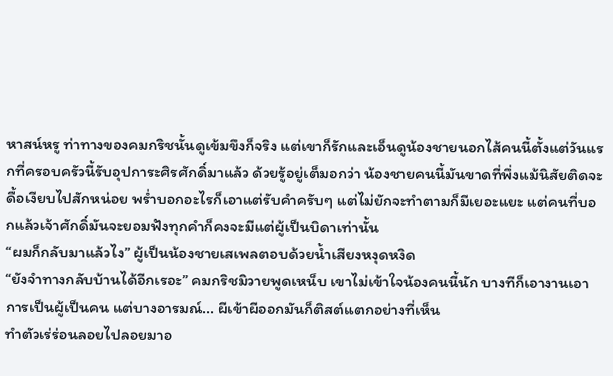หาสน์หรู ท่าทางของคมกริชนั้นดูเข้มขึงก็จริง แต่เขาก็รักและเอ็นดูน้องชายนอกไส้คนนี้ตั้งแต่วันแรกที่ครอบครัวนี้รับอุปการะศิรศักดิ์มาแล้ว ด้วยรู้อยู่เต็มอกว่า น้องชายคนนี้มันขาดที่พึ่งแม้นิสัยติดจะดื้อเงียบไปสักหน่อย พร่ำบอกอะไรก็เอาแต่รับคำครับๆ แต่ไม่ยักจะทำตามก็มีเยอะแยะ แต่คนที่บอกแล้วเจ้าศักดิ์มันจะยอมฟังทุกคำก็คงจะมีแต่ผู้เป็นบิดาเท่านั้น
“ผมก็กลับมาแล้วไง” ผู้เป็นน้องชายเสเพลตอบด้วยน้ำเสียงหงุดหงิด
“ยังจำทางกลับบ้านได้อีกเรอะ” คมกริชมิวายพูดเหน็บ เขาไม่เข้าใจน้องคนนี้นัก บางทีก็เอางานเอาการเป็นผู้เป็นคน แต่บางอารมณ์... ผีเข้าผีออกมันก็ติสต์แตกอย่างที่เห็น
ทำตัวเร่ร่อนลอยไปลอยมาอ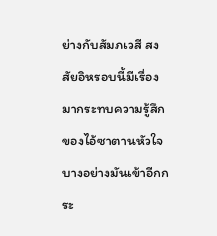ย่างกับสัมภเวสี สงสัยอิหรอบนี้มีเรื่องมากระทบความรู้สึกของไอ้ซาตานหัวใจบางอย่างมันเข้าอีกกระ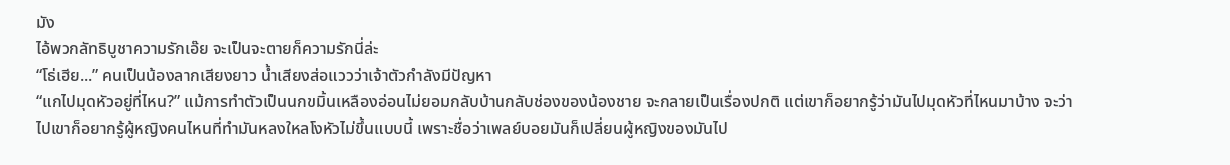มัง
ไอ้พวกลัทธิบูชาความรักเอ๊ย จะเป็นจะตายก็ความรักนี่ล่ะ
“โธ่เฮีย...” คนเป็นน้องลากเสียงยาว น้ำเสียงส่อแววว่าเจ้าตัวกำลังมีปัญหา
“แกไปมุดหัวอยู่ที่ไหน?” แม้การทำตัวเป็นนกขมิ้นเหลืองอ่อนไม่ยอมกลับบ้านกลับช่องของน้องชาย จะกลายเป็นเรื่องปกติ แต่เขาก็อยากรู้ว่ามันไปมุดหัวที่ไหนมาบ้าง จะว่าไปเขาก็อยากรู้ผู้หญิงคนไหนที่ทำมันหลงใหลโงหัวไม่ขึ้นแบบนี้ เพราะชื่อว่าเพลย์บอยมันก็เปลี่ยนผู้หญิงของมันไป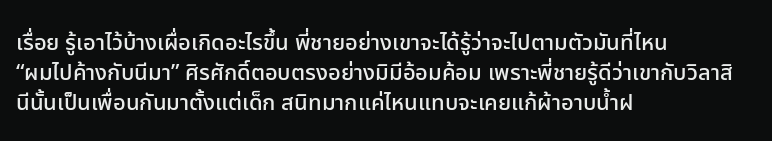เรื่อย รู้เอาไว้บ้างเผื่อเกิดอะไรขึ้น พี่ชายอย่างเขาจะได้รู้ว่าจะไปตามตัวมันที่ไหน
“ผมไปค้างกับนีมา” ศิรศักดิ์ตอบตรงอย่างมิมีอ้อมค้อม เพราะพี่ชายรู้ดีว่าเขากับวิลาสินีนั้นเป็นเพื่อนกันมาตั้งแต่เด็ก สนิทมากแค่ไหนแทบจะเคยแก้ผ้าอาบน้ำฝ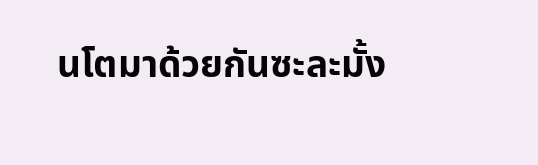นโตมาด้วยกันซะละมั้ง